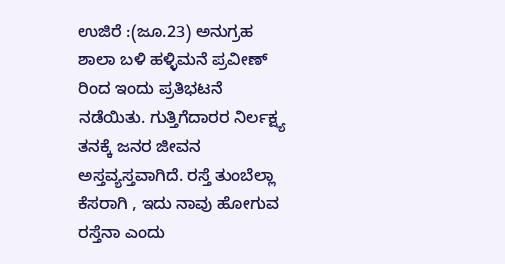ಉಜಿರೆ :(ಜೂ.23) ಅನುಗ್ರಹ ಶಾಲಾ ಬಳಿ ಹಳ್ಳಿಮನೆ ಪ್ರವೀಣ್ ರಿಂದ ಇಂದು ಪ್ರತಿಭಟನೆ ನಡೆಯಿತು. ಗುತ್ತಿಗೆದಾರರ ನಿರ್ಲಕ್ಷ್ಯ ತನಕ್ಕೆ ಜನರ ಜೀವನ ಅಸ್ತವ್ಯಸ್ತವಾಗಿದೆ. ರಸ್ತೆ ತುಂಬೆಲ್ಲಾ ಕೆಸರಾಗಿ , ಇದು ನಾವು ಹೋಗುವ ರಸ್ತೆನಾ ಎಂದು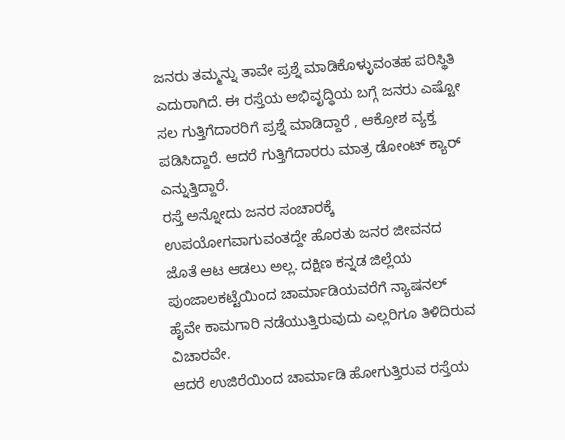ಜನರು ತಮ್ಮನ್ನು ತಾವೇ ಪ್ರಶ್ನೆ ಮಾಡಿಕೊಳ್ಳುವಂತಹ ಪರಿಸ್ಥಿತಿ ಎದುರಾಗಿದೆ. ಈ ರಸ್ತೆಯ ಅಭಿವೃದ್ಧಿಯ ಬಗ್ಗೆ ಜನರು ಎಷ್ಟೋ ಸಲ ಗುತ್ತಿಗೆದಾರರಿಗೆ ಪ್ರಶ್ನೆ ಮಾಡಿದ್ದಾರೆ , ಆಕ್ರೋಶ ವ್ಯಕ್ತ ಪಡಿಸಿದ್ದಾರೆ. ಆದರೆ ಗುತ್ತಿಗೆದಾರರು ಮಾತ್ರ ಡೋಂಟ್ ಕ್ಯಾರ್ ಎನ್ನುತ್ತಿದ್ದಾರೆ.
ರಸ್ತೆ ಅನ್ನೋದು ಜನರ ಸಂಚಾರಕ್ಕೆ ಉಪಯೋಗವಾಗುವಂತದ್ದೇ ಹೊರತು ಜನರ ಜೀವನದ ಜೊತೆ ಆಟ ಆಡಲು ಅಲ್ಲ. ದಕ್ಷಿಣ ಕನ್ನಡ ಜಿಲ್ಲೆಯ ಪುಂಜಾಲಕಟ್ಟೆಯಿಂದ ಚಾರ್ಮಾಡಿಯವರೆಗೆ ನ್ಯಾಷನಲ್ ಹೈವೇ ಕಾಮಗಾರಿ ನಡೆಯುತ್ತಿರುವುದು ಎಲ್ಲರಿಗೂ ತಿಳಿದಿರುವ ವಿಚಾರವೇ.
ಆದರೆ ಉಜಿರೆಯಿಂದ ಚಾರ್ಮಾಡಿ ಹೋಗುತ್ತಿರುವ ರಸ್ತೆಯ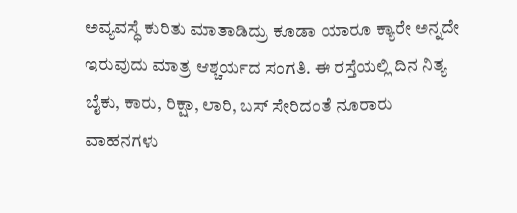ಅವ್ಯವಸ್ಧೆ ಕುರಿತು ಮಾತಾಡಿದ್ರು ಕೂಡಾ ಯಾರೂ ಕ್ಯಾರೇ ಅನ್ನದೇ ಇರುವುದು ಮಾತ್ರ ಆಶ್ಚರ್ಯದ ಸಂಗತಿ. ಈ ರಸ್ತೆಯಲ್ಲಿ ದಿನ ನಿತ್ಯ ಬೈಕು, ಕಾರು, ರಿಕ್ಷಾ, ಲಾರಿ, ಬಸ್ ಸೇರಿದಂತೆ ನೂರಾರು ವಾಹನಗಳು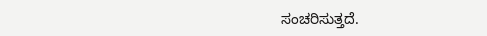ಸಂಚರಿಸುತ್ತದೆ.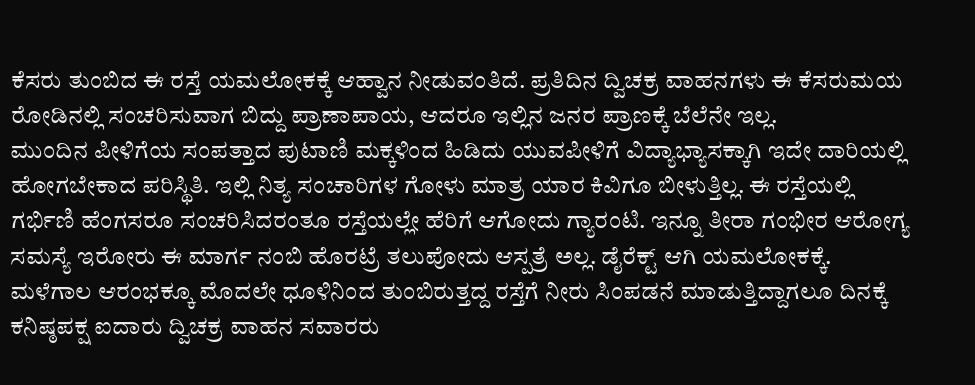ಕೆಸರು ತುಂಬಿದ ಈ ರಸ್ತೆ ಯಮಲೋಕಕ್ಕೆ ಆಹ್ವಾನ ನೀಡುವಂತಿದೆ. ಪ್ರತಿದಿನ ದ್ವಿಚಕ್ರ ವಾಹನಗಳು ಈ ಕೆಸರುಮಯ ರೋಡಿನಲ್ಲಿ ಸಂಚರಿಸುವಾಗ ಬಿದ್ದು ಪ್ರಾಣಾಪಾಯ, ಆದರೂ ಇಲ್ಲಿನ ಜನರ ಪ್ರಾಣಕ್ಕೆ ಬೆಲೆನೇ ಇಲ್ಲ.
ಮುಂದಿನ ಪೀಳಿಗೆಯ ಸಂಪತ್ತಾದ ಪುಟಾಣಿ ಮಕ್ಕಳಿಂದ ಹಿಡಿದು ಯುವಪೀಳಿಗೆ ವಿದ್ಯಾಭ್ಯಾಸಕ್ಕಾಗಿ ಇದೇ ದಾರಿಯಲ್ಲಿ ಹೋಗಬೇಕಾದ ಪರಿಸ್ಥಿತಿ. ಇಲ್ಲಿ ನಿತ್ಯ ಸಂಚಾರಿಗಳ ಗೋಳು ಮಾತ್ರ ಯಾರ ಕಿವಿಗೂ ಬೀಳುತ್ತಿಲ್ಲ. ಈ ರಸ್ತೆಯಲ್ಲಿ ಗರ್ಭಿಣಿ ಹೆಂಗಸರೂ ಸಂಚರಿಸಿದರಂತೂ ರಸ್ತೆಯಲ್ಲೇ ಹೆರಿಗೆ ಆಗೋದು ಗ್ಯಾರಂಟಿ. ಇನ್ನೂ ತೀರಾ ಗಂಭೀರ ಆರೋಗ್ಯ ಸಮಸ್ಯೆ ಇರೋರು ಈ ಮಾರ್ಗ ನಂಬಿ ಹೊರಟ್ರೆ ತಲುಪೋದು ಆಸ್ಪತ್ರೆ ಅಲ್ಲ. ಡೈರೆಕ್ಟ್ ಆಗಿ ಯಮಲೋಕಕ್ಕೆ.
ಮಳೆಗಾಲ ಆರಂಭಕ್ಕೂ ಮೊದಲೇ ಧೂಳಿನಿಂದ ತುಂಬಿರುತ್ತದ್ದ ರಸ್ತೆಗೆ ನೀರು ಸಿಂಪಡನೆ ಮಾಡುತ್ತಿದ್ದಾಗಲೂ ದಿನಕ್ಕೆ ಕನಿಷ್ಠಪಕ್ಷ ಐದಾರು ದ್ವಿಚಕ್ರ ವಾಹನ ಸವಾರರು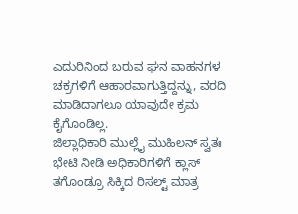ಎದುರಿನಿಂದ ಬರುವ ಘನ ವಾಹನಗಳ ಚಕ್ರಗಳಿಗೆ ಆಹಾರವಾಗುತ್ತಿದ್ದನ್ನು, ವರದಿ ಮಾಡಿದಾಗಲೂ ಯಾವುದೇ ಕ್ರಮ ಕೈಗೊಂಡಿಲ್ಲ.
ಜಿಲ್ಲಾಧಿಕಾರಿ ಮುಲ್ಲೈ ಮುಹಿಲನ್ ಸ್ವತಃ ಭೇಟಿ ನೀಡಿ ಅಧಿಕಾರಿಗಳಿಗೆ ಕ್ಲಾಸ್ ತಗೊಂಡ್ರೂ ಸಿಕ್ಕಿದ ರಿಸಲ್ಟ್ ಮಾತ್ರ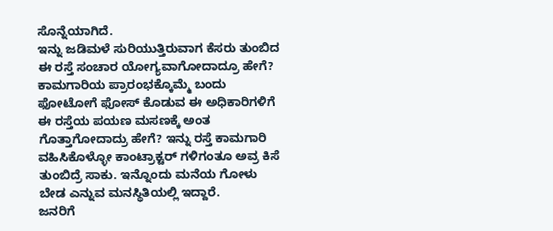ಸೊನ್ನೆಯಾಗಿದೆ.
ಇನ್ನು ಜಡಿಮಳೆ ಸುರಿಯುತ್ತಿರುವಾಗ ಕೆಸರು ತುಂಬಿದ ಈ ರಸ್ತೆ ಸಂಚಾರ ಯೋಗ್ಯವಾಗೋದಾದ್ರೂ ಹೇಗೆ? ಕಾಮಗಾರಿಯ ಪ್ರಾರಂಭಕ್ಕೊಮ್ಮೆ ಬಂದು ಫೋಟೋಗೆ ಫೋಸ್ ಕೊಡುವ ಈ ಅಧಿಕಾರಿಗಳಿಗೆ ಈ ರಸ್ತೆಯ ಪಯಣ ಮಸಣಕ್ಕೆ ಅಂತ ಗೊತ್ತಾಗೋದಾದ್ರು ಹೇಗೆ? ಇನ್ನು ರಸ್ತೆ ಕಾಮಗಾರಿ ವಹಿಸಿಕೊಳ್ಳೋ ಕಾಂಟ್ರಾಕ್ಟರ್ ಗಳಿಗಂತೂ ಅವ್ರ ಕಿಸೆ ತುಂಬಿದ್ರೆ ಸಾಕು. ಇನ್ನೊಂದು ಮನೆಯ ಗೋಳು ಬೇಡ ಎನ್ನುವ ಮನಸ್ಥಿತಿಯಲ್ಲಿ ಇದ್ದಾರೆ.
ಜನರಿಗೆ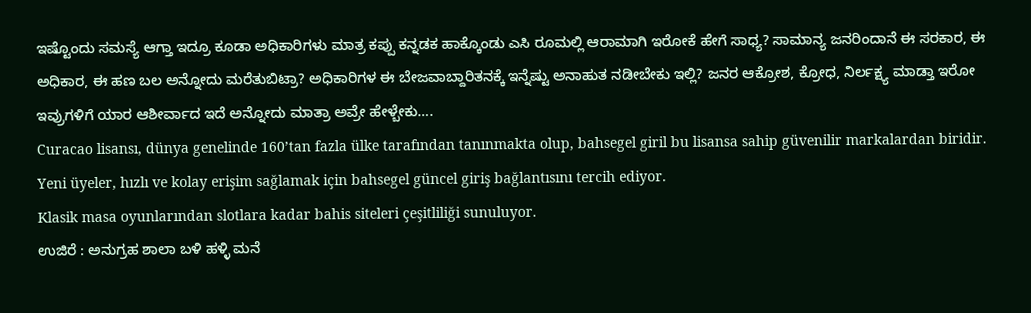ಇಷ್ಟೊಂದು ಸಮಸ್ಯೆ ಆಗ್ತಾ ಇದ್ರೂ ಕೂಡಾ ಅಧಿಕಾರಿಗಳು ಮಾತ್ರ ಕಪ್ಪು ಕನ್ನಡಕ ಹಾಕ್ಕೊಂಡು ಎಸಿ ರೂಮಲ್ಲಿ ಆರಾಮಾಗಿ ಇರೋಕೆ ಹೇಗೆ ಸಾಧ್ಯ? ಸಾಮಾನ್ಯ ಜನರಿಂದಾನೆ ಈ ಸರಕಾರ, ಈ ಅಧಿಕಾರ, ಈ ಹಣ ಬಲ ಅನ್ನೋದು ಮರೆತುಬಿಟ್ರಾ? ಅಧಿಕಾರಿಗಳ ಈ ಬೇಜವಾಬ್ದಾರಿತನಕ್ಕೆ ಇನ್ನೆಷ್ಟು ಅನಾಹುತ ನಡೀಬೇಕು ಇಲ್ಲಿ? ಜನರ ಆಕ್ರೋಶ, ಕ್ರೋಧ, ನಿರ್ಲಕ್ಷ್ಯ ಮಾಡ್ತಾ ಇರೋ ಇವ್ರುಗಳಿಗೆ ಯಾರ ಆಶೀರ್ವಾದ ಇದೆ ಅನ್ನೋದು ಮಾತ್ರಾ ಅವ್ರೇ ಹೇಳ್ಬೇಕು….
Curacao lisansı, dünya genelinde 160’tan fazla ülke tarafından tanınmakta olup, bahsegel giril bu lisansa sahip güvenilir markalardan biridir.
Yeni üyeler, hızlı ve kolay erişim sağlamak için bahsegel güncel giriş bağlantısını tercih ediyor.
Klasik masa oyunlarından slotlara kadar bahis siteleri çeşitliliği sunuluyor.
ಉಜಿರೆ : ಅನುಗ್ರಹ ಶಾಲಾ ಬಳಿ ಹಳ್ಳಿ ಮನೆ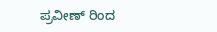ಪ್ರವೀಣ್ ರಿಂದ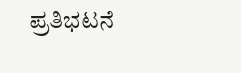ಪ್ರತಿಭಟನೆ